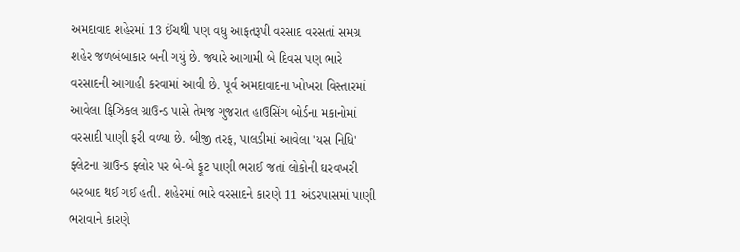અમદાવાદ શહેરમાં 13 ઈંચથી પણ વધુ આફતરૂપી વરસાદ વરસતાં સમગ્ર શહેર જળબંબાકાર બની ગયું છે. જ્યારે આગામી બે દિવસ પણ ભારે વરસાદની આગાહી કરવામાં આવી છે. પૂર્વ અમદાવાદના ખોખરા વિસ્તારમાં આવેલા ફિઝિકલ ગ્રાઉન્ડ પાસે તેમજ ગુજરાત હાઉસિંગ બોર્ડના મકાનોમાં વરસાદી પાણી ફરી વળ્યા છે. બીજી તરફ, પાલડીમાં આવેલા 'યસ નિધિ' ફ્લેટના ગ્રાઉન્ડ ફ્લોર પર બે-બે ફૂટ પાણી ભરાઈ જતાં લોકોની ઘરવખરી બરબાદ થઈ ગઈ હતી. શહેરમાં ભારે વરસાદને કારણે 11 અંડરપાસમાં પાણી ભરાવાને કારણે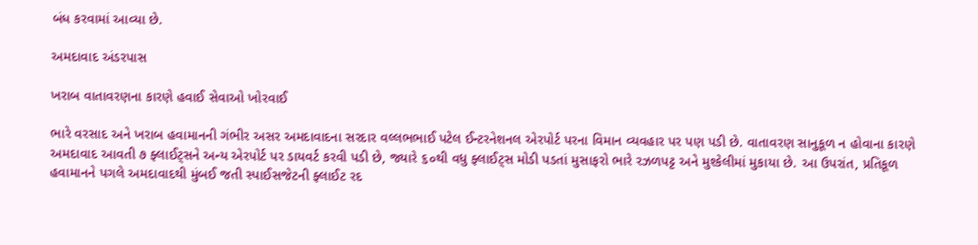બંધ કરવામાં આવ્યા છે.

અમદાવાદ અંડરપાસ

ખરાબ વાતાવરણના કારણે હવાઈ સેવાઓ ખોરવાઈ

ભારે વરસાદ અને ખરાબ હવામાનની ગંભીર અસર અમદાવાદના સરદાર વલ્લભભાઈ પટેલ ઈન્ટરનેશનલ એરપોર્ટ પરના વિમાન વ્યવહાર પર પણ પડી છે. વાતાવરણ સાનુકૂળ ન હોવાના કારણે અમદાવાદ આવતી ૭ ફ્લાઈટ્સને અન્ય એરપોર્ટ પર ડાયવર્ટ કરવી પડી છે, જ્યારે ૬૦થી વધુ ફ્લાઈટ્સ મોડી પડતાં મુસાફરો ભારે રઝળપટ્ટ અને મુશ્કેલીમાં મુકાયા છે. આ ઉપરાંત, પ્રતિકૂળ હવામાનને પગલે અમદાવાદથી મુંબઈ જતી સ્પાઈસજેટની ફ્લાઈટ રદ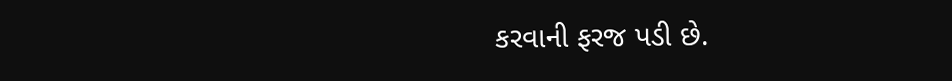કરવાની ફરજ પડી છે.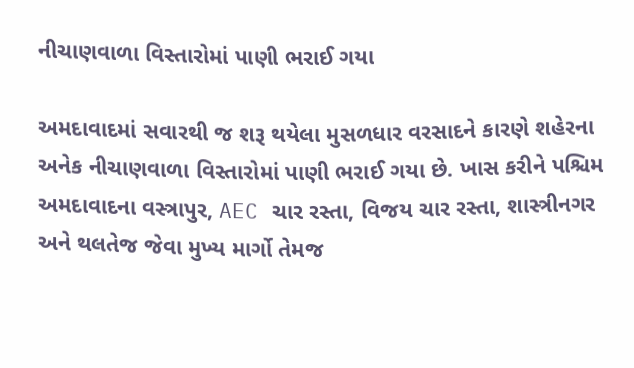નીચાણવાળા વિસ્તારોમાં પાણી ભરાઈ ગયા

અમદાવાદમાં સવારથી જ શરૂ થયેલા મુસળધાર વરસાદને કારણે શહેરના અનેક નીચાણવાળા વિસ્તારોમાં પાણી ભરાઈ ગયા છે. ખાસ કરીને પશ્ચિમ અમદાવાદના વસ્ત્રાપુર, AEC ચાર રસ્તા, વિજય ચાર રસ્તા, શાસ્ત્રીનગર અને થલતેજ જેવા મુખ્ય માર્ગો તેમજ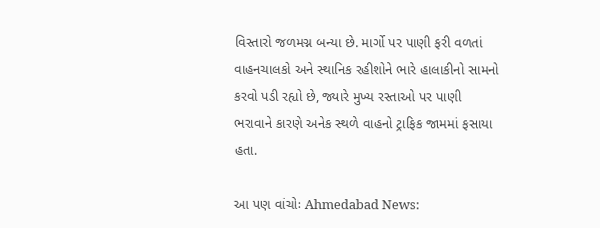વિસ્તારો જળમગ્ન બન્યા છે. માર્ગો પર પાણી ફરી વળતાં વાહનચાલકો અને સ્થાનિક રહીશોને ભારે હાલાકીનો સામનો કરવો પડી રહ્યો છે, જ્યારે મુખ્ય રસ્તાઓ પર પાણી ભરાવાને કારણે અનેક સ્થળે વાહનો ટ્રાફિક જામમાં ફસાયા હતા.

આ પણ વાંચોઃ Ahmedabad News: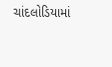ચાંદલોડિયામાં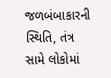જળબંબાકારની સ્થિતિ, તંત્ર સામે લોકોમાં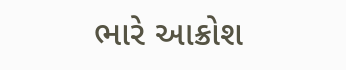ભારે આક્રોશ